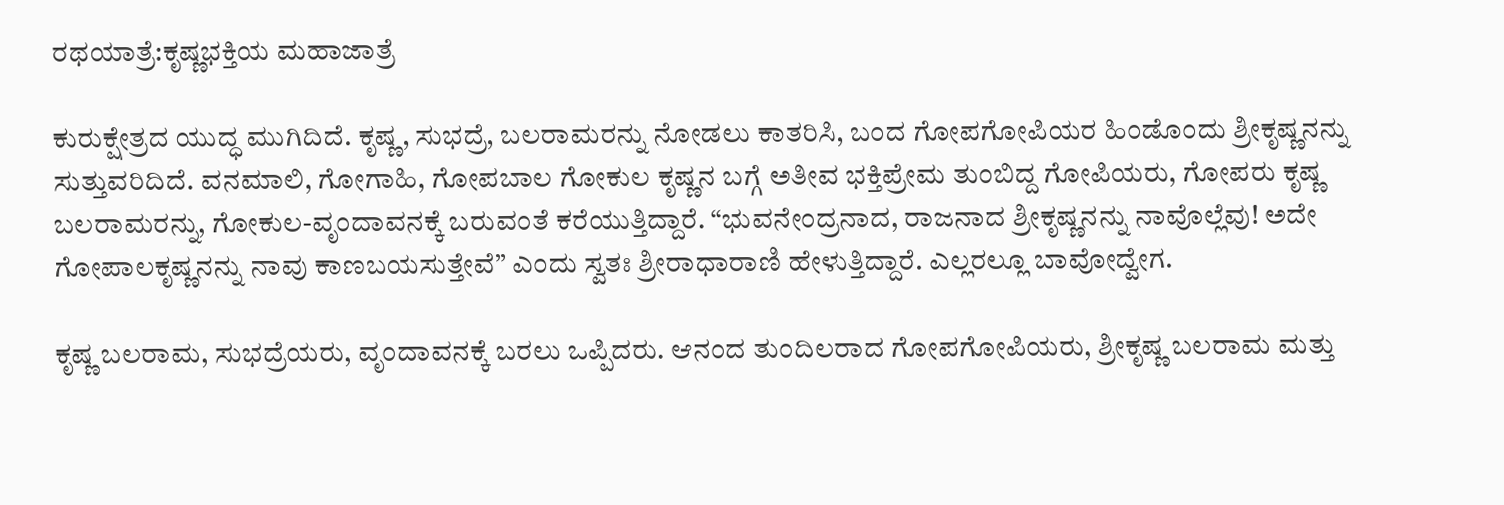ರಥಯಾತ್ರೆ:ಕೃಷ್ಣಭಕ್ತಿಯ ಮಹಾಜಾತ್ರೆ

ಕುರುಕ್ಷೇತ್ರದ ಯುದ್ಧ ಮುಗಿದಿದೆ. ಕೃಷ್ಣ, ಸುಭದ್ರೆ, ಬಲರಾಮರನ್ನು ನೋಡಲು ಕಾತರಿಸಿ, ಬಂದ ಗೋಪಗೋಪಿಯರ ಹಿಂಡೊಂದು ಶ್ರೀಕೃಷ್ಣನನ್ನು ಸುತ್ತುವರಿದಿದೆ. ವನಮಾಲಿ, ಗೋಗಾಹಿ, ಗೋಪಬಾಲ ಗೋಕುಲ ಕೃಷ್ಣನ ಬಗ್ಗೆ ಅತೀವ ಭಕ್ತಿಪ್ರೇಮ ತುಂಬಿದ್ದ ಗೋಪಿಯರು, ಗೋಪರು ಕೃಷ್ಣ ಬಲರಾಮರನ್ನು, ಗೋಕುಲ-ವೃಂದಾವನಕ್ಕೆ ಬರುವಂತೆ ಕರೆಯುತ್ತಿದ್ದಾರೆ. “ಭುವನೇಂದ್ರನಾದ, ರಾಜನಾದ ಶ್ರೀಕೃಷ್ಣನನ್ನು ನಾವೊಲ್ಲೆವು! ಅದೇ ಗೋಪಾಲಕೃಷ್ಣನನ್ನು ನಾವು ಕಾಣಬಯಸುತ್ತೇವೆ” ಎಂದು ಸ್ವತಃ ಶ್ರೀರಾಧಾರಾಣಿ ಹೇಳುತ್ತಿದ್ದಾರೆ. ಎಲ್ಲರಲ್ಲೂ ಬಾವೋದ್ವೇಗ.

ಕೃಷ್ಣ ಬಲರಾಮ, ಸುಭದ್ರೆಯರು, ವೃಂದಾವನಕ್ಕೆ ಬರಲು ಒಪ್ಪಿದರು. ಆನಂದ ತುಂದಿಲರಾದ ಗೋಪಗೋಪಿಯರು, ಶ್ರೀಕೃಷ್ಣ ಬಲರಾಮ ಮತ್ತು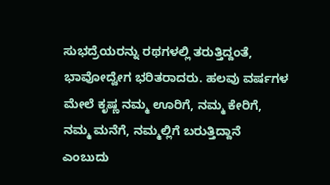ಸುಭದ್ರೆಯರನ್ನು ರಥಗಳಲ್ಲಿ ತರುತ್ತಿದ್ದಂತೆ, ಭಾವೋದ್ವೇಗ ಭರಿತರಾದರು. ಹಲವು ವರ್ಷಗಳ ಮೇಲೆ ಕೃಷ್ಣ ನಮ್ಮ ಊರಿಗೆ, ನಮ್ಮ ಕೇರಿಗೆ, ನಮ್ಮ ಮನೆಗೆ, ನಮ್ಮಲ್ಲಿಗೆ ಬರುತ್ತಿದ್ದಾನೆ ಎಂಬುದು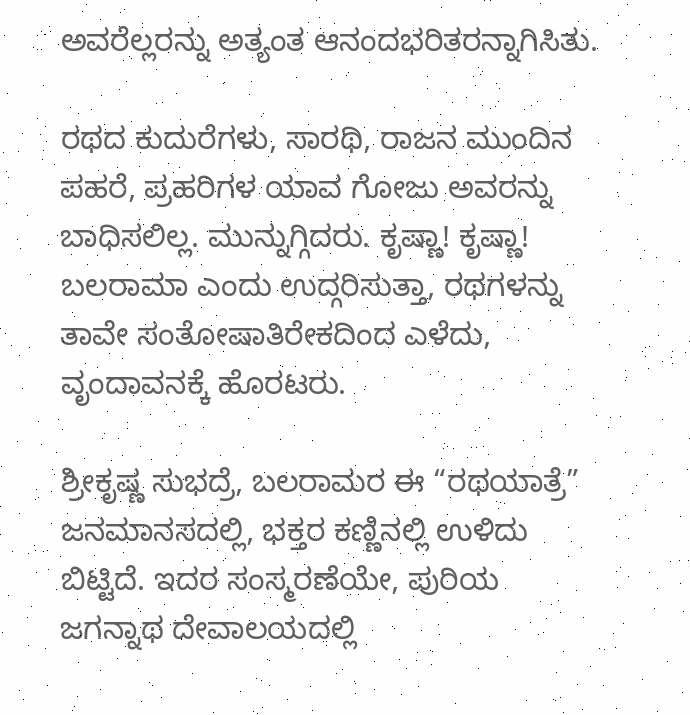ಅವರೆಲ್ಲರನ್ನು ಅತ್ಯಂತ ಆನಂದಭರಿತರನ್ನಾಗಿಸಿತು.

ರಥದ ಕುದುರೆಗಳು, ಸಾರಥಿ, ರಾಜನ ಮುಂದಿನ ಪಹರೆ, ಪ್ರಹರಿಗಳ ಯಾವ ಗೋಜು ಅವರನ್ನು ಬಾಧಿಸಲಿಲ್ಲ. ಮುನ್ನುಗ್ಗಿದರು. ಕೃಷ್ಣಾ! ಕೃಷ್ಣಾ! ಬಲರಾಮಾ ಎಂದು ಉದ್ಗರಿಸುತ್ತಾ, ರಥಗಳನ್ನು ತಾವೇ ಸಂತೋಷಾತಿರೇಕದಿಂದ ಎಳೆದು, ವೃಂದಾವನಕ್ಕೆ ಹೊರಟರು.

ಶ್ರೀಕೃಷ್ಣ ಸುಭದ್ರೆ, ಬಲರಾಮರ ಈ “ರಥಯಾತ್ರೆ” ಜನಮಾನಸದಲ್ಲಿ, ಭಕ್ತರ ಕಣ್ಣಿನಲ್ಲಿ ಉಳಿದು ಬಿಟ್ಟಿದೆ. ಇದರ ಸಂಸ್ಮರಣೆಯೇ, ಪುರಿಯ ಜಗನ್ನಾಥ ದೇವಾಲಯದಲ್ಲಿ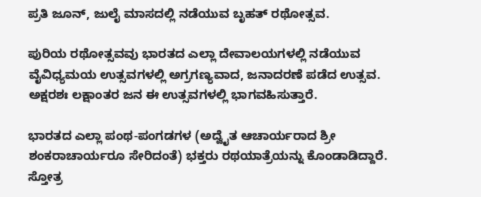ಪ್ರತಿ ಜೂನ್‌, ಜುಲೈ ಮಾಸದಲ್ಲಿ ನಡೆಯುವ ಬೃಹತ್‌ ರಥೋತ್ಸವ.

ಪುರಿಯ ರಥೋತ್ಸವವು ಭಾರತದ ಎಲ್ಲಾ ದೇವಾಲಯಗಳಲ್ಲಿ ನಡೆಯುವ ವೈವಿಧ್ಯಮಯ ಉತ್ಸವಗಳಲ್ಲಿ ಅಗ್ರಗಣ್ಯವಾದ, ಜನಾದರಣೆ ಪಡೆದ ಉತ್ಸವ. ಅಕ್ಷರಶಃ ಲಕ್ಷಾಂತರ ಜನ ಈ ಉತ್ಸವಗಳಲ್ಲಿ ಭಾಗವಹಿಸುತ್ತಾರೆ.

ಭಾರತದ ಎಲ್ಲಾ ಪಂಥ-ಪಂಗಡಗಳ (ಅದ್ವೈತ ಆಚಾರ್ಯರಾದ ಶ್ರೀ ಶಂಕರಾಚಾರ್ಯರೂ ಸೇರಿದಂತೆ) ಭಕ್ತರು ರಥಯಾತ್ರೆಯನ್ನು ಕೊಂಡಾಡಿದ್ದಾರೆ. ಸ್ತೋತ್ರ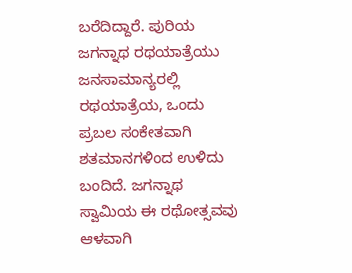ಬರೆದಿದ್ದಾರೆ. ಪುರಿಯ ಜಗನ್ನಾಥ ರಥಯಾತ್ರೆಯು ಜನಸಾಮಾನ್ಯರಲ್ಲಿ ರಥಯಾತ್ರೆಯ, ಒಂದು ಪ್ರಬಲ ಸಂಕೇತವಾಗಿ ಶತಮಾನಗಳಿಂದ ಉಳಿದು ಬಂದಿದೆ. ಜಗನ್ನಾಥ ಸ್ವಾಮಿಯ ಈ ರಥೋತ್ಸವವು ಆಳವಾಗಿ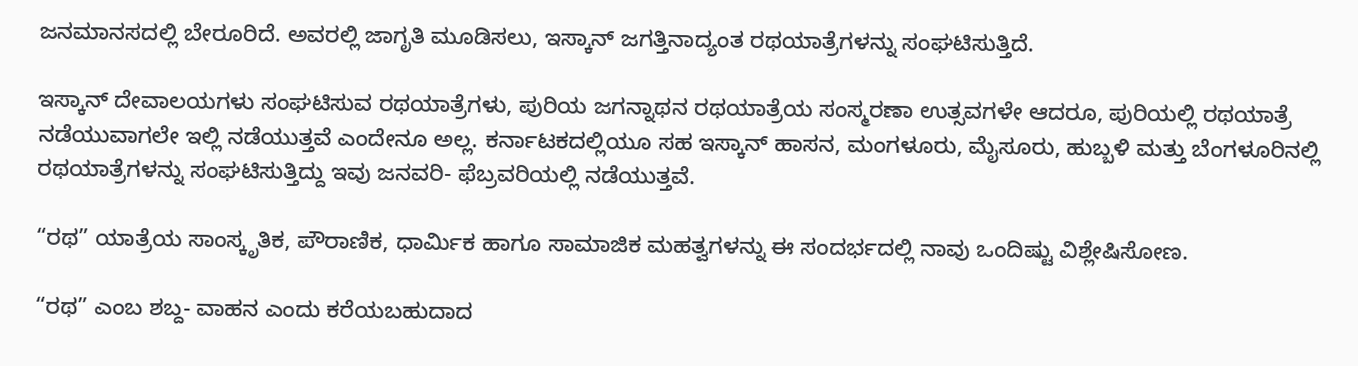ಜನಮಾನಸದಲ್ಲಿ ಬೇರೂರಿದೆ. ಅವರಲ್ಲಿ ಜಾಗೃತಿ ಮೂಡಿಸಲು, ಇಸ್ಕಾನ್‌ ಜಗತ್ತಿನಾದ್ಯಂತ ರಥಯಾತ್ರೆಗಳನ್ನು ಸಂಘಟಿಸುತ್ತಿದೆ.

ಇಸ್ಕಾನ್‌ ದೇವಾಲಯಗಳು ಸಂಘಟಿಸುವ ರಥಯಾತ್ರೆಗಳು, ಪುರಿಯ ಜಗನ್ನಾಥನ ರಥಯಾತ್ರೆಯ ಸಂಸ್ಮರಣಾ ಉತ್ಸವಗಳೇ ಆದರೂ, ಪುರಿಯಲ್ಲಿ ರಥಯಾತ್ರೆ ನಡೆಯುವಾಗಲೇ ಇಲ್ಲಿ ನಡೆಯುತ್ತವೆ ಎಂದೇನೂ ಅಲ್ಲ. ಕರ್ನಾಟಕದಲ್ಲಿಯೂ ಸಹ ಇಸ್ಕಾನ್‌ ಹಾಸನ, ಮಂಗಳೂರು, ಮೈಸೂರು, ಹುಬ್ಬಳಿ ಮತ್ತು ಬೆಂಗಳೂರಿನಲ್ಲಿ ರಥಯಾತ್ರೆಗಳನ್ನು ಸಂಘಟಿಸುತ್ತಿದ್ದು ಇವು ಜನವರಿ- ಫೆಬ್ರವರಿಯಲ್ಲಿ ನಡೆಯುತ್ತವೆ.

“ರಥ” ಯಾತ್ರೆಯ ಸಾಂಸ್ಕೃತಿಕ, ಪೌರಾಣಿಕ, ಧಾರ್ಮಿಕ ಹಾಗೂ ಸಾಮಾಜಿಕ ಮಹತ್ವಗಳನ್ನು ಈ ಸಂದರ್ಭದಲ್ಲಿ ನಾವು ಒಂದಿಷ್ಟು ವಿ‍ಶ್ಲೇಷಿಸೋಣ.

“ರಥ” ಎಂಬ ಶಬ್ದ- ವಾಹನ ಎಂದು ಕರೆಯಬಹುದಾದ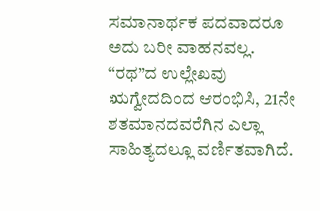ಸಮಾನಾರ್ಥಕ ಪದವಾದರೂ ಅದು ಬರೀ ವಾಹನವಲ್ಲ. “ರಥ”ದ ಉಲ್ಲೇಖವು ಋಗ್ವೇದದಿಂದ ಆರಂಭಿಸಿ, 21ನೇ ಶತಮಾನದವರೆಗಿನ ಎಲ್ಲಾ ಸಾಹಿತ್ಯದಲ್ಲೂ ವರ್ಣಿತವಾಗಿದೆ.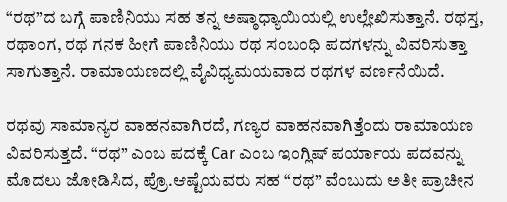“ರಥ”ದ ಬಗ್ಗೆ ಪಾಣಿನಿಯು ಸಹ ತನ್ನ ಅಷ್ಠಾಧ್ಯಾಯಿಯಲ್ಲಿ ಉಲ್ಲೇಖಿಸುತ್ತಾನೆ. ರಥಸ್ತ, ರಥಾಂಗ, ರಥ ಗನಕ ಹೀಗೆ ಪಾಣಿನಿಯು ರಥ ಸಂಬಂಧಿ ಪದಗಳನ್ನು ವಿವರಿಸುತ್ತಾ ಸಾಗುತ್ತಾನೆ. ರಾಮಾಯಣದಲ್ಲಿ ವೈವಿಧ್ಯಮಯವಾದ ರಥಗಳ ವರ್ಣನೆಯಿದೆ.

ರಥವು ಸಾಮಾನ್ಯರ ವಾಹನವಾಗಿರದೆ, ಗಣ್ಯರ ವಾಹನವಾಗಿತ್ತೆಂದು ರಾಮಾಯಣ ವಿವರಿಸುತ್ತದೆ. “ರಥ” ಎಂಬ ಪದಕ್ಕೆ Car ಎಂಬ ಇಂಗ್ಲಿಷ್‌ ಪರ್ಯಾಯ ಪದವನ್ನು ಮೊದಲು ಜೋಡಿಸಿದ, ಪ್ರೊ.ಆಷ್ಟೆಯವರು ಸಹ “ರಥ” ವೆಂಬುದು ಅತೀ ಪ್ರಾಚೀನ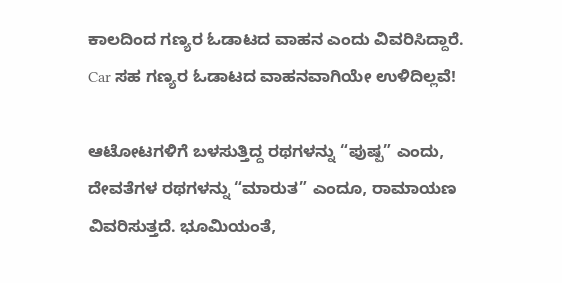ಕಾಲದಿಂದ ಗಣ್ಯರ ಓಡಾಟದ ವಾಹನ ಎಂದು ವಿವರಿಸಿದ್ದಾರೆ. Car ಸಹ ಗಣ್ಯರ ಓಡಾಟದ ವಾಹನವಾಗಿಯೇ ಉಳಿದಿಲ್ಲವೆ!

ಆಟೋಟಗಳಿಗೆ ಬಳಸುತ್ತಿದ್ದ ರಥಗಳನ್ನು “ಪುಷ್ಪ” ಎಂದು, ದೇವತೆಗಳ ರಥಗಳನ್ನು “ಮಾರುತ” ಎಂದೂ, ರಾಮಾಯಣ ವಿವರಿಸುತ್ತದೆ. ಭೂಮಿಯಂತೆ,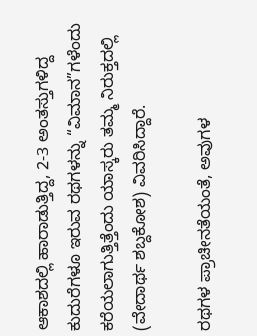ಆಕಾಶದಲ್ಲಿ ಹಾರಾಡುತ್ತಿದ್ದ, 2-3 ಅಂತಸ್ತುಗಳಿದ್ದ ಕುದುರೆಗಳೂ ಇರುವ ರಥಗಳನ್ನು “ವಿಮಾನ”ಗಳೆಂದು ಕರೆಯಲಾಗುತ್ತಿತ್ತೆಂದು ಯಾಸ್ಕರು ತಮ್ಮ ನಿರುಕ್ತದಲ್ಲಿ (ವೇದಾರ್ಥ ಶಬ್ದಕೋಶ) ವಿವರಿಸಿದ್ದಾರೆ.

ರಥಗಳ ಪ್ರಾಚೀನತೆಯಂತೆ, ಅವುಗಳ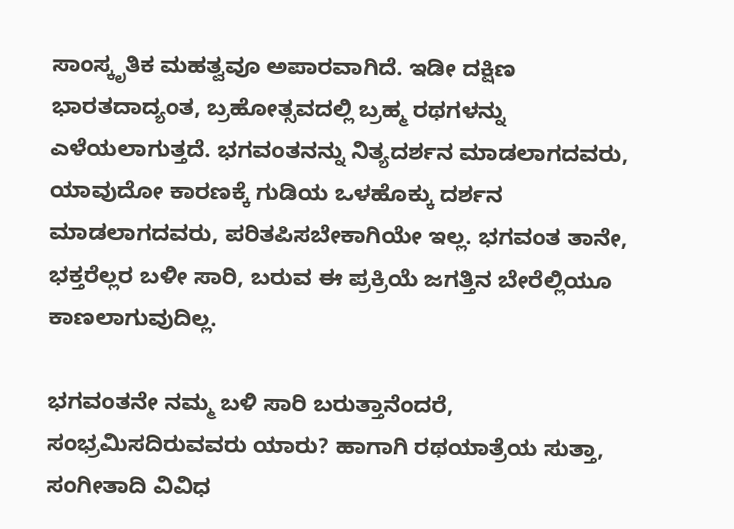ಸಾಂಸ್ಕೃತಿಕ ಮಹತ್ವವೂ ಅಪಾರವಾಗಿದೆ. ಇಡೀ ದಕ್ಷಿಣ ಭಾರತದಾದ್ಯಂತ, ಬ್ರಹೋತ್ಸವದಲ್ಲಿ ಬ್ರಹ್ಮ ರಥಗಳನ್ನು ಎಳೆಯಲಾಗುತ್ತದೆ. ಭಗವಂತನನ್ನು ನಿತ್ಯದರ್ಶನ ಮಾಡಲಾಗದವರು, ಯಾವುದೋ ಕಾರಣಕ್ಕೆ ಗುಡಿಯ ಒಳಹೊಕ್ಕು ದರ್ಶನ ಮಾಡಲಾಗದವರು, ಪರಿತಪಿಸಬೇಕಾಗಿಯೇ ಇಲ್ಲ. ಭಗವಂತ ತಾನೇ, ಭಕ್ತರೆಲ್ಲರ ಬಳೀ ಸಾರಿ, ಬರುವ ಈ ಪ್ರಕ್ರಿಯೆ ಜಗತ್ತಿನ ಬೇರೆಲ್ಲಿಯೂ ಕಾಣಲಾಗುವುದಿಲ್ಲ.

ಭಗವಂತನೇ ನಮ್ಮ ಬಳಿ ಸಾರಿ ಬರುತ್ತಾನೆಂದರೆ, ಸಂಭ್ರಮಿಸದಿರುವವರು ಯಾರು? ಹಾಗಾಗಿ ರಥಯಾತ್ರೆಯ ಸುತ್ತಾ, ಸಂಗೀತಾದಿ ವಿವಿಧ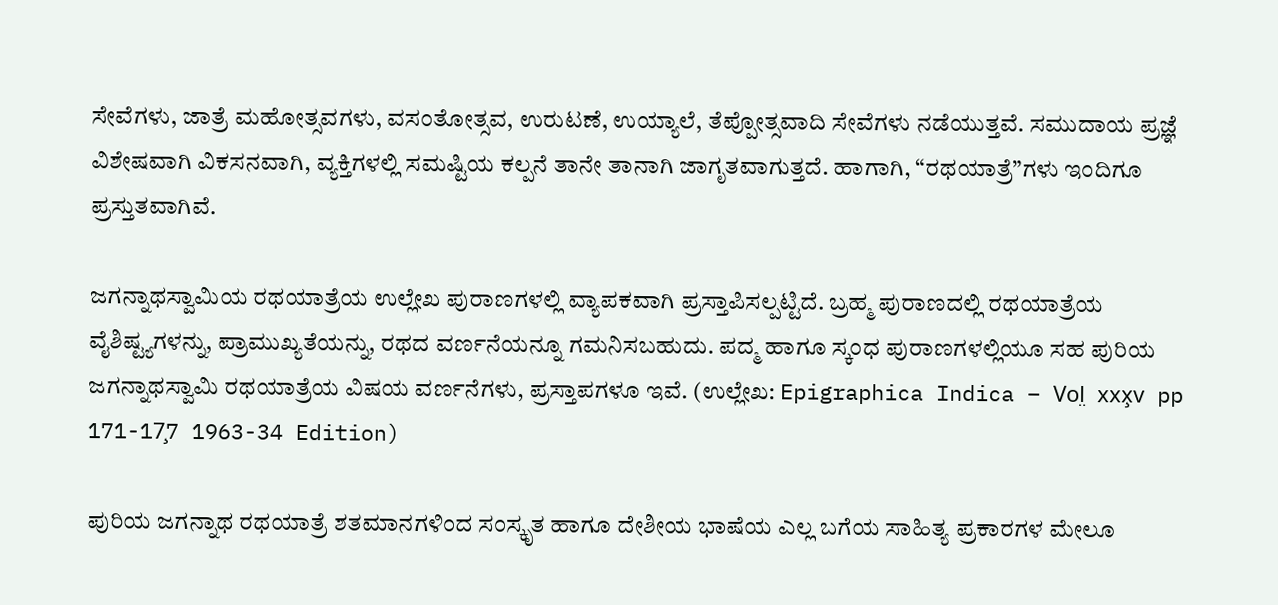ಸೇವೆಗಳು, ಜಾತ್ರೆ ಮಹೋತ್ಸವಗಳು, ವಸಂತೋತ್ಸವ, ಉರುಟಣೆ, ಉಯ್ಯಾಲೆ, ತೆಪ್ಪೋತ್ಸವಾದಿ ಸೇವೆಗಳು ನಡೆಯುತ್ತವೆ. ಸಮುದಾಯ ಪ್ರಜ್ಞೆ ವಿಶೇಷವಾಗಿ ವಿಕಸನವಾಗಿ, ವ್ಯಕ್ತಿಗಳಲ್ಲಿ ಸಮಷ್ಟಿಯ ಕಲ್ಪನೆ ತಾನೇ ತಾನಾಗಿ ಜಾಗೃತವಾಗುತ್ತದೆ. ಹಾಗಾಗಿ, “ರಥಯಾತ್ರೆ”ಗಳು ಇಂದಿಗೂ ಪ್ರಸ್ತುತವಾಗಿವೆ.

ಜಗನ್ನಾಥಸ್ವಾಮಿಯ ರಥಯಾತ್ರೆಯ ಉಲ್ಲೇಖ ಪುರಾಣಗಳಲ್ಲಿ ವ್ಯಾಪಕವಾಗಿ ಪ್ರಸ್ತಾಪಿಸಲ್ಪಟ್ಟಿದೆ. ಬ್ರಹ್ಮ ಪುರಾಣದಲ್ಲಿ ರಥಯಾತ್ರೆಯ ವೈಶಿಷ್ಟ್ಯಗಳನ್ನು, ಪ್ರಾಮುಖ್ಯತೆಯನ್ನು, ರಥದ ವರ್ಣನೆಯನ್ನೂ ಗಮನಿಸಬಹುದು. ಪದ್ಮ ಹಾಗೂ ಸ್ಕಂಧ ಪುರಾಣಗಳಲ್ಲಿಯೂ ಸಹ ಪುರಿಯ ಜಗನ್ನಾಥಸ್ವಾಮಿ ರಥಯಾತ್ರೆಯ ವಿಷಯ ವರ್ಣನೆಗಳು, ಪ್ರಸ್ತಾಪಗಳೂ ಇವೆ. (ಉಲ್ಲೇಖ: Epigraphica Indica – Vol̤ xxx̧v pp 171-17̧7 1963-34 Edition)

ಪುರಿಯ ಜಗನ್ನಾಥ ರಥಯಾತ್ರೆ ಶತಮಾನಗಳಿಂದ ಸಂಸ್ಕೃತ ಹಾಗೂ ದೇಶೀಯ ಭಾಷೆಯ ಎಲ್ಲ ಬಗೆಯ ಸಾಹಿತ್ಯ ಪ್ರಕಾರಗಳ ಮೇಲೂ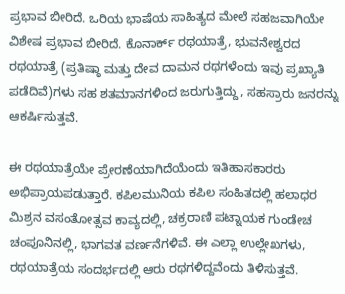ಪ್ರಭಾವ ಬೀರಿದೆ. ಒರಿಯ ಭಾಷೆಯ ಸಾಹಿತ್ಯದ ಮೇಲೆ ಸಹಜವಾಗಿಯೇ ವಿಶೇಷ ಪ್ರಭಾವ ಬೀರಿದೆ. ಕೊನಾರ್ಕ್‌ ರಥಯಾತ್ರೆ, ಭುವನೇಶ್ವರದ ರಥಯಾತ್ರೆ (ಪ್ರತಿಷ್ಠಾ ಮತ್ತು ದೇವ ದಾಮನ ರಥಗಳೆಂದು ಇವು ಪ್ರಖ್ಯಾತಿ ಪಡೆದಿವೆ)ಗಳು ಸಹ ಶತಮಾನಗಳಿಂದ ಜರುಗುತ್ತಿದ್ದು, ಸಹಸ್ರಾರು ಜನರನ್ನು ಆಕರ್ಷಿಸುತ್ತವೆ.

ಈ ರಥಯಾತ್ರೆಯೇ ಪ್ರೇರಣೆಯಾಗಿದೆಯೆಂದು ಇತಿಹಾಸಕಾರರು ಅಭಿಪ್ರಾಯಪಡುತ್ತಾರೆ. ಕಪಿಲಮುನಿಯ ಕಪಿಲ ಸಂಹಿತದಲ್ಲಿ ಹಲಾಧರ ಮಿಶ್ರನ ವಸಂತೋತ್ಸವ ಕಾವ್ಯದಲ್ಲಿ, ಚಕ್ರರಾಣಿ ಪಟ್ನಾಯಕ ಗುಂಡೇಚ ಚಂಪೂನಿನಲ್ಲಿ, ಭಾಗವತ ವರ್ಣನೆಗಳಿವೆ. ಈ ಎಲ್ಲಾ ಉಲ್ಲೇಖಗಳು, ರಥಯಾತ್ರೆಯ ಸಂದರ್ಭದಲ್ಲಿ ಆರು ರಥಗಳಿದ್ದವೆಂದು ತಿಳಿಸುತ್ತವೆ.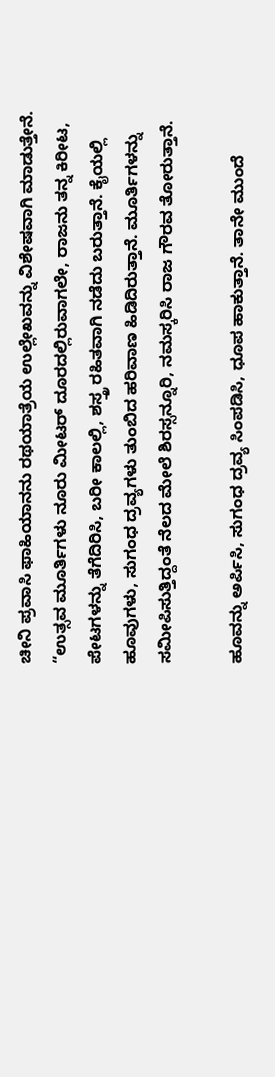ಚೀನಿ ಪ್ರವಾಸಿ ಫಾಹಿಯಾನನು ರಥಯಾತ್ರೆಯ ಉಲ್ಲೇಖವನ್ನು ವಿಶೇಷವಾಗಿ ಮಾಡುತ್ತೇನೆ. “ಉತ್ಸವ ಮೂರ್ತಿಗಳು ನೂರು ಮೀಟರ್‌ ದೂರದಲ್ಲಿರುವಾಗಲೇ, ರಾಜನು ತನ್ನ ಕಿರೀಟ, ಪೇಟಗಳನ್ನು ತೆಗೆದಿರಿಸಿ, ಬರೀ ಕಾಲಲ್ಲಿ, ಶಸ್ತ್ರ ರಹಿತವಾಗಿ ನಡೆದು ಬರುತ್ತಾನೆ. ಕೈಯಲ್ಲಿ ಹೂವುಗಳು, ಸುಗಂಧ ದ್ರವ್ಯಗಳು ತುಂಬಿದ ಹರಿವಾಣ ಹಿಡಿದಿರುತ್ತಾನೆ. ಮೂರ್ತಿಗಳನ್ನು ಸಮೀಪಿಸುತ್ತಿದ್ದಂತೆ ನೆಲದ ಮೇಲೆ ಶಿರಸ್ಸನ್ನೂರಿ, ನಮಸ್ಕರಿಸಿ ರಾಜ ಗೌರವ ತೋರುತ್ತಾನೆ.

ಹೂವನ್ನು ಅರ್ಪಿಸಿ, ಸುಗಂಧ ದ್ರವ್ಯ ಸಿಂಪಡಿಸಿ, ಧೂಪ ಹಾಕುತ್ತಾನೆ. ತಾನೇ ಮುಂದೆ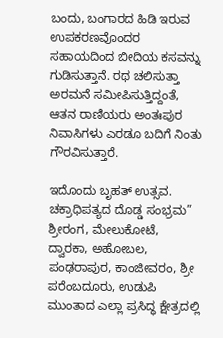ಬಂದು, ಬಂಗಾರದ ಹಿಡಿ ಇರುವ ಉಪಕರಣವೊಂದರ ಸಹಾಯದಿಂದ ಬೀದಿಯ ಕಸವನ್ನು ಗುಡಿಸುತ್ತಾನೆ. ರಥ ಚಲಿಸುತ್ತಾ ಅರಮನೆ ಸಮೀಪಿಸುತ್ತಿದ್ದಂತೆ, ಆತನ ರಾಣಿಯರು ಅಂತಃಪುರ ನಿವಾಸಿಗಳು ಎರಡೂ ಬದಿಗೆ ನಿಂತು ಗೌರವಿಸುತ್ತಾರೆ.

ಇದೊಂದು ಬೃಹತ್‌ ಉತ್ಸವ. ಚಕ್ರಾಧಿಪತ್ಯದ ದೊಡ್ಡ ಸಂಭ್ರಮ” ಶ್ರೀರಂಗ, ಮೇಲುಕೋಟೆ, ದ್ವಾರಕಾ, ಅಹೋಬಲ, ಪಂಢರಾಪುರ, ಕಾಂಜೀವರಂ, ಶ್ರೀ ಪರೆಂಬದೂರು, ಉಡುಪಿ ಮುಂತಾದ ಎಲ್ಲಾ ಪ್ರಸಿದ್ಧ ಕ್ಷೇತ್ರದಲ್ಲಿ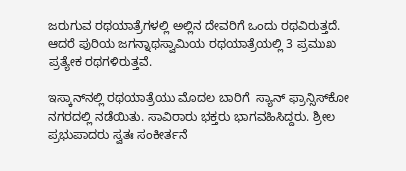ಜರುಗುವ ರಥಯಾತ್ರೆಗಳಲ್ಲಿ ಅಲ್ಲಿನ ದೇವರಿಗೆ ಒಂದು ರಥವಿರುತ್ತದೆ. ಆದರೆ ಪುರಿಯ ಜಗನ್ನಾಥಸ್ವಾಮಿಯ ರಥಯಾತ್ರೆಯಲ್ಲಿ 3 ಪ್ರಮುಖ ಪ್ರತ್ಯೇಕ ರಥಗಳಿರುತ್ತವೆ.

ಇಸ್ಕಾನ್‌ನಲ್ಲಿ ರಥಯಾತ್ರೆಯು ಮೊದಲ ಬಾರಿಗೆ  ಸ್ಯಾನ್‌ ಫ್ರಾನ್ಸಿಸ್‌ಕೋ ನಗರದಲ್ಲಿ ನಡೆಯಿತು. ಸಾವಿರಾರು ಭಕ್ತರು ಭಾಗವಹಿಸಿದ್ದರು. ಶ್ರೀಲ ಪ್ರಭುಪಾದರು ಸ್ವತಃ ಸಂಕೀರ್ತನೆ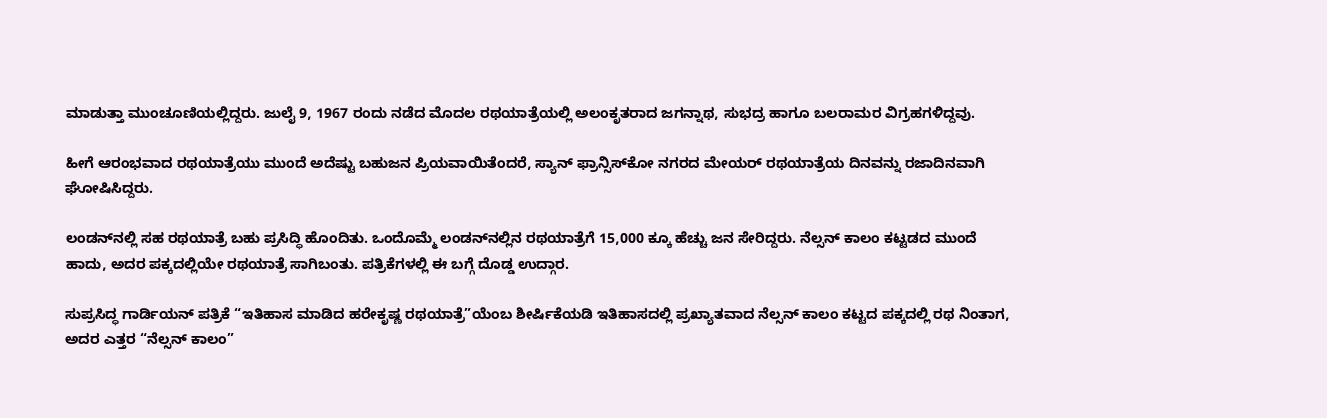ಮಾಡುತ್ತಾ ಮುಂಚೂಣಿಯಲ್ಲಿದ್ದರು. ಜುಲೈ 9, 1967 ರಂದು ನಡೆದ ಮೊದಲ ರಥಯಾತ್ರೆಯಲ್ಲಿ ಅಲಂಕೃತರಾದ ಜಗನ್ನಾಥ, ಸುಭದ್ರ ಹಾಗೂ ಬಲರಾಮರ ವಿಗ್ರಹಗಳಿದ್ದವು.

ಹೀಗೆ ಆರಂಭವಾದ ರಥಯಾತ್ರೆಯು ಮುಂದೆ ಅದೆಷ್ಟು ಬಹುಜನ ಪ್ರಿಯವಾಯಿತೆಂದರೆ, ಸ್ಯಾನ್‌ ಫ್ರಾನ್ಸಿಸ್‌ಕೋ ನಗರದ ಮೇಯರ್‌ ರಥಯಾತ್ರೆಯ ದಿನವನ್ನು ರಜಾದಿನವಾಗಿ ಘೋಷಿಸಿದ್ದರು.

ಲಂಡನ್‌ನಲ್ಲಿ ಸಹ ರಥಯಾತ್ರೆ ಬಹು ಪ್ರಸಿದ್ಧಿ ಹೊಂದಿತು. ಒಂದೊಮ್ಮೆ ಲಂಡನ್‌ನಲ್ಲಿನ ರಥಯಾತ್ರೆಗೆ 15,000 ಕ್ಕೂ ಹೆಚ್ಚು ಜನ ಸೇರಿದ್ದರು. ನೆಲ್ಸನ್‌ ಕಾಲಂ ಕಟ್ಟಡದ ಮುಂದೆ ಹಾದು, ಅದರ ಪಕ್ಕದಲ್ಲಿಯೇ ರಥಯಾತ್ರೆ ಸಾಗಿಬಂತು. ಪತ್ರಿಕೆಗಳಲ್ಲಿ ಈ ಬಗ್ಗೆ ದೊಡ್ಡ ಉದ್ಗಾರ.

ಸುಪ್ರಸಿದ್ಧ ಗಾರ್ಡಿಯನ್‌ ಪತ್ರಿಕೆ “ಇತಿಹಾಸ ಮಾಡಿದ ಹರೇಕೃಷ್ಣ ರಥಯಾತ್ರೆ”ಯೆಂಬ ಶೀರ್ಷಿಕೆಯಡಿ ಇತಿಹಾಸದಲ್ಲಿ ಪ್ರಖ್ಯಾತವಾದ ನೆಲ್ಸನ್‌ ಕಾಲಂ ಕಟ್ಟದ ಪಕ್ಕದಲ್ಲಿ ರಥ ನಿಂತಾಗ, ಅದರ ಎತ್ತರ “ನೆಲ್ಸನ್‌ ಕಾಲಂ”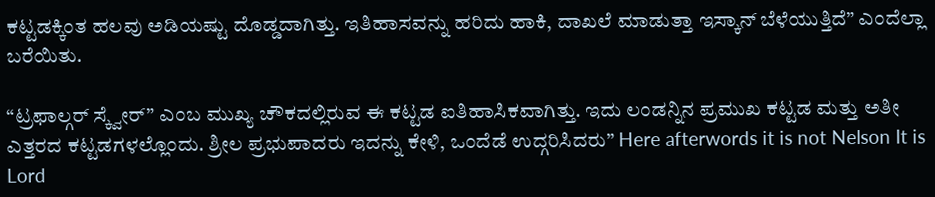ಕಟ್ಟಡಕ್ಕಿಂತ ಹಲವು ಅಡಿಯಷ್ಟು ದೊಡ್ಡದಾಗಿತ್ತು. ಇತಿಹಾಸವನ್ನು ಹರಿದು ಹಾಕಿ, ದಾಖಲೆ ಮಾಡುತ್ತಾ ಇಸ್ಕಾನ್‌ ಬೆಳೆಯುತ್ತಿದೆ” ಎಂದೆಲ್ಲಾ ಬರೆಯಿತು.

“ಟ್ರಫಾಲ್ಗರ್‌ ಸ್ಕ್ವೇರ್‌” ಎಂಬ ಮುಖ್ಯ ಚೌಕದಲ್ಲಿರುವ ಈ ಕಟ್ಟಡ ಐತಿಹಾಸಿಕವಾಗಿತ್ತು. ಇದು ಲಂಡನ್ನಿನ ಪ್ರಮುಖ ಕಟ್ಟಡ ಮತ್ತು ಅತೀ ಎತ್ತರದ ಕಟ್ಟಡಗಳಲ್ಲೊಂದು. ಶ್ರೀಲ ಪ್ರಭುಪಾದರು ಇದನ್ನು ಕೇಳಿ, ಒಂದೆಡೆ ಉದ್ಗರಿಸಿದರು” Here afterwords it is not Nelson It is Lord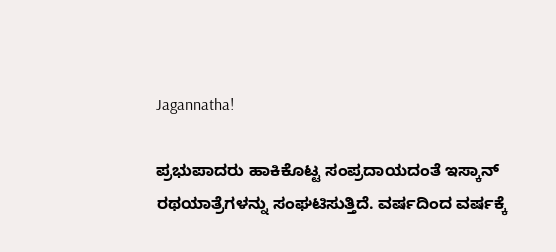Jagannatha!

ಪ್ರಭುಪಾದರು ಹಾಕಿಕೊಟ್ಟ ಸಂಪ್ರದಾಯದಂತೆ ಇಸ್ಕಾನ್‌ ರಥಯಾತ್ರೆಗಳನ್ನು ಸಂಘಟಿಸುತ್ತಿದೆ. ವರ್ಷದಿಂದ ವರ್ಷಕ್ಕೆ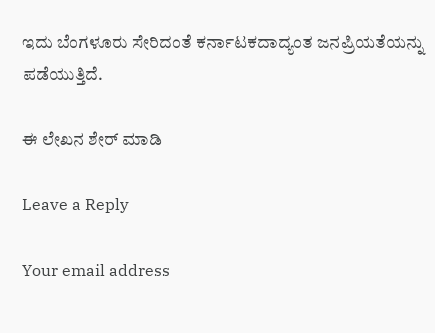ಇದು ಬೆಂಗಳೂರು ಸೇರಿದಂತೆ ಕರ್ನಾಟಕದಾದ್ಯಂತ ಜನಪ್ರಿಯತೆಯನ್ನು ಪಡೆಯುತ್ತಿದೆ.

ಈ ಲೇಖನ ಶೇರ್ ಮಾಡಿ

Leave a Reply

Your email address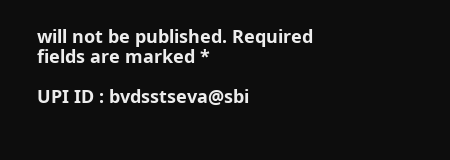will not be published. Required fields are marked *

UPI ID : bvdsstseva@sbi